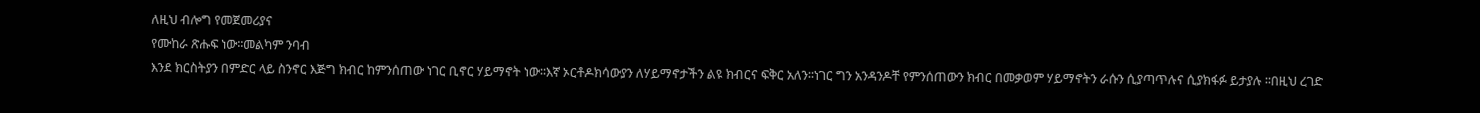ለዚህ ብሎግ የመጀመሪያና
የሙከራ ጽሑፍ ነው፡፡መልካም ንባብ
እንደ ክርስትያን በምድር ላይ ስንኖር እጅግ ክብር ከምንሰጠው ነገር ቢኖር ሃይማኖት ነው፡፡እኛ ኦርቶዶክሳውያን ለሃይማኖታችን ልዩ ክብርና ፍቅር አለን፡፡ነገር ግን አንዳንዶቸ የምንሰጠውን ክብር በመቃወም ሃይማኖትን ራሱን ሲያጣጥሉና ሲያክፋፉ ይታያሉ ፡፡በዚህ ረገድ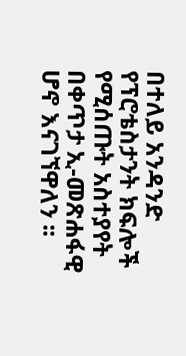በተለይ አንዳንድ የፕሮቴስታንት ክፍሎች የሚሰጡት አስተያየት በቀጥታ ኢ-መጽሐፋዊ ሆኖ እናገኘዋለን ፡፡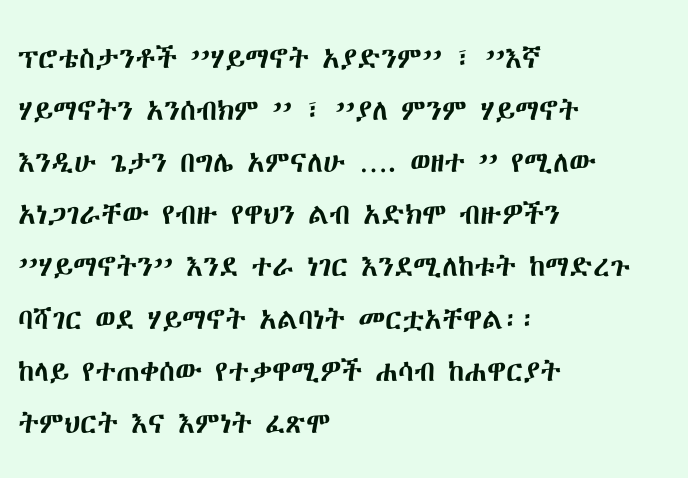ፕሮቴስታንቶች ’’ሃይማኖት አያድንም’’ ፣ ’’እኛ ሃይማኖትን አንሰብክም ’’ ፣ ’’ያለ ምንም ሃይማኖት እንዲሁ ጌታን በግሌ አምናለሁ …. ወዘተ ’’ የሚለው አነጋገራቸው የብዙ የዋህን ልብ አድክሞ ብዙዎችን ’’ሃይማኖትን’’ እንደ ተራ ነገር እንደሚለከቱት ከማድረጉ ባሻገር ወደ ሃይማኖት አልባነት መርቷአቸዋል፡፡
ከላይ የተጠቀሰው የተቃዋሚዎች ሐሳብ ከሐዋርያት ትምህርት እና እምነት ፈጽሞ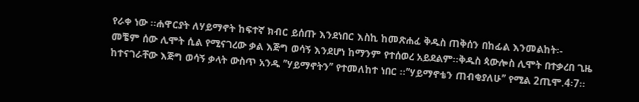የራቀ ነው ፡፡ሐዋርያት ለሃይማኖት ከፍተኛ ክብር ይሰጡ እንደነበር እስኪ ከመጽሐፈ ቅዱስ ጠቅሰን በከፊል እንመልከት፡-
መቼም ሰው ሊሞት ሲል የሚናገረው ቃል እጅግ ወሳኝ እንደሆነ ከማንም የተሰወረ አይደልም፡፡ቅዱስ ጳውሎስ ሊሞት በተቃረበ ጊዜ ከተናገራቸው እጅግ ወሳኝ ቃላት ውስጥ አንዱ ’’ሃይማኖትን’’ የተመለከተ ነበር ፡፡’’ሃይማኖቴን ጠብቂያለሁ’’ የሚል 2ጢሞ.4፡7፡፡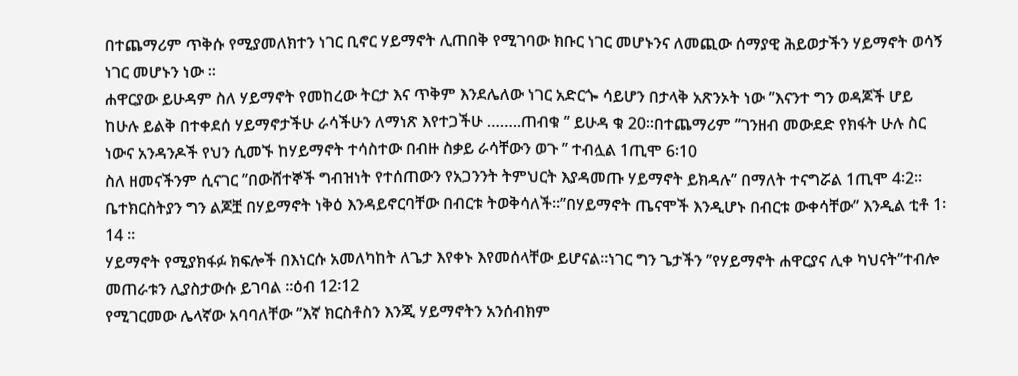በተጨማሪም ጥቅሱ የሚያመለክተን ነገር ቢኖር ሃይማኖት ሊጠበቅ የሚገባው ክቡር ነገር መሆኑንና ለመጪው ሰማያዊ ሕይወታችን ሃይማኖት ወሳኝ ነገር መሆኑን ነው ፡፡
ሐዋርያው ይሁዳም ስለ ሃይማኖት የመከረው ትርታ እና ጥቅም እንደሌለው ነገር አድርጐ ሳይሆን በታላቅ አጽንኦት ነው ’’እናንተ ግን ወዳጆች ሆይ ከሁሉ ይልቅ በተቀደሰ ሃይማኖታችሁ ራሳችሁን ለማነጽ እየተጋችሁ ……..ጠብቁ ’’ ይሁዳ ቁ 20፡፡በተጨማሪም ’’ገንዘብ መውደድ የክፋት ሁሉ ስር ነውና አንዳንዶች የህን ሲመኙ ከሃይማኖት ተሳስተው በብዙ ስቃይ ራሳቸውን ወጉ ’’ ተብሏል 1ጢሞ 6፡10
ስለ ዘመናችንም ሲናገር ’’በውሸተኞች ግብዝነት የተሰጠውን የአጋንንት ትምህርት እያዳመጡ ሃይማኖት ይክዳሉ’’ በማለት ተናግሯል 1ጢሞ 4፡2፡፡ ቤተክርስትያን ግን ልጆቿ በሃይማኖት ነቅዕ እንዳይኖርባቸው በብርቱ ትወቅሳለች፡፡’’በሃይማኖት ጤናሞች እንዲሆኑ በብርቱ ውቀሳቸው’’ እንዲል ቲቶ 1፡14 ፡፡
ሃይማኖት የሚያክፋፉ ክፍሎች በእነርሱ አመለካከት ለጌታ እየቀኑ እየመሰላቸው ይሆናል፡፡ነገር ግን ጌታችን ’’የሃይማኖት ሐዋርያና ሊቀ ካህናት’’ተብሎ መጠራቱን ሊያስታውሱ ይገባል ፡፡ዕብ 12፡12
የሚገርመው ሌላኛው አባባለቸው ’’እኛ ክርስቶስን እንጂ ሃይማኖትን አንሰብክም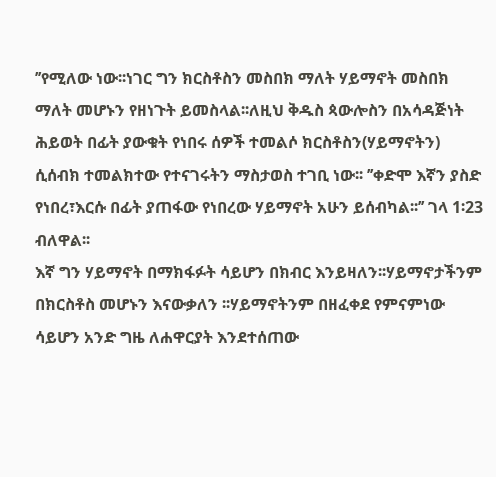’’የሚለው ነው፡፡ነገር ግን ክርስቶስን መስበክ ማለት ሃይማኖት መስበክ ማለት መሆኑን የዘነጉት ይመስላል፡፡ለዚህ ቅዱስ ጳውሎስን በአሳዳጅነት ሕይወት በፊት ያውቁት የነበሩ ሰዎች ተመልሶ ክርስቶስን(ሃይማኖትን) ሲሰብክ ተመልክተው የተናገሩትን ማስታወስ ተገቢ ነው፡፡ ’’ቀድሞ እኛን ያስድ የነበረ፣እርሱ በፊት ያጠፋው የነበረው ሃይማኖት አሁን ይሰብካል፡፡’’ ገላ 1፡23 ብለዋል፡፡
እኛ ግን ሃይማኖት በማክፋፉት ሳይሆን በክብር እንይዛለን፡፡ሃይማኖታችንም በክርስቶስ መሆኑን እናውቃለን ፡፡ሃይማኖትንም በዘፈቀደ የምናምነው ሳይሆን አንድ ግዜ ለሐዋርያት እንደተሰጠው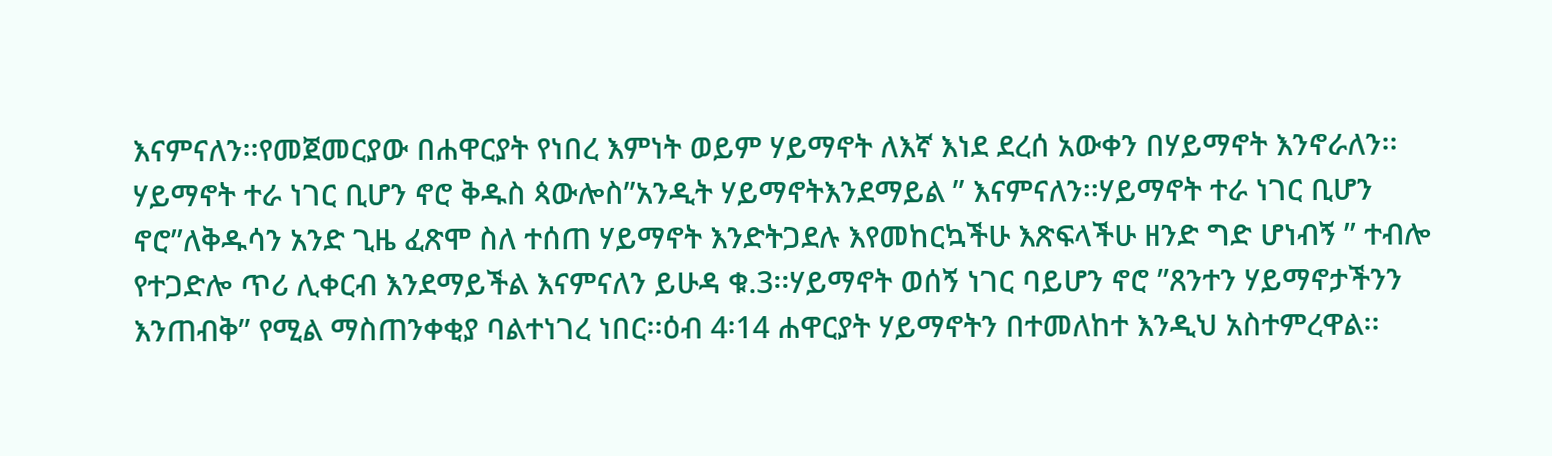እናምናለን፡፡የመጀመርያው በሐዋርያት የነበረ እምነት ወይም ሃይማኖት ለእኛ እነደ ደረሰ አውቀን በሃይማኖት እንኖራለን፡፡
ሃይማኖት ተራ ነገር ቢሆን ኖሮ ቅዱስ ጳውሎስ’’አንዲት ሃይማኖትእንደማይል ’’ እናምናለን፡፡ሃይማኖት ተራ ነገር ቢሆን ኖሮ’’ለቅዱሳን አንድ ጊዜ ፈጽሞ ስለ ተሰጠ ሃይማኖት እንድትጋደሉ እየመከርኳችሁ እጽፍላችሁ ዘንድ ግድ ሆነብኝ ’’ ተብሎ የተጋድሎ ጥሪ ሊቀርብ እንደማይችል እናምናለን ይሁዳ ቁ.3፡፡ሃይማኖት ወሰኝ ነገር ባይሆን ኖሮ ’’ጸንተን ሃይማኖታችንን እንጠብቅ’’ የሚል ማስጠንቀቂያ ባልተነገረ ነበር፡፡ዕብ 4፡14 ሐዋርያት ሃይማኖትን በተመለከተ እንዲህ አስተምረዋል፡፡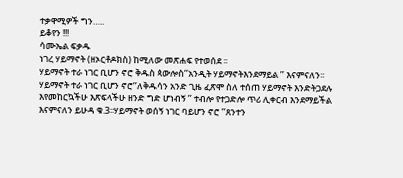ተቃዋሚዎች ግን…..
ይቆየን !!!
ሳሙኤል ፍቃዱ
ነገረ ሃይማኖት (ዘኦርቶዶክስ) ከሚለው መጽሐፍ የተወሰደ ፡፡
ሃይማኖት ተራ ነገር ቢሆን ኖሮ ቅዱስ ጳውሎስ’’አንዲት ሃይማኖትእንደማይል ’’ እናምናለን፡፡ሃይማኖት ተራ ነገር ቢሆን ኖሮ’’ለቅዱሳን አንድ ጊዜ ፈጽሞ ስለ ተሰጠ ሃይማኖት እንድትጋደሉ እየመከርኳችሁ እጽፍላችሁ ዘንድ ግድ ሆነብኝ ’’ ተብሎ የተጋድሎ ጥሪ ሊቀርብ እንደማይችል እናምናለን ይሁዳ ቁ.3፡፡ሃይማኖት ወሰኝ ነገር ባይሆን ኖሮ ’’ጸንተን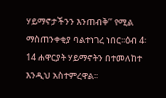ሃይማኖታችንን እንጠብቅ’’ የሚል ማስጠንቀቂያ ባልተነገረ ነበር፡፡ዕብ 4፡14 ሐዋርያት ሃይማኖትን በተመለከተ እንዲህ አስተምረዋል፡፡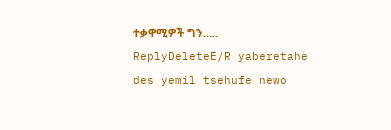ተቃዋሚዎች ግን…..
ReplyDeleteE/R yaberetahe des yemil tsehufe newo